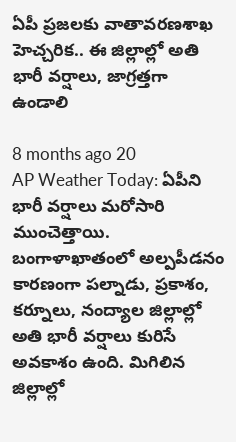ఏపీ ప్రజలకు వాతావరణశాఖ హెచ్చరిక.. ఈ జిల్లాల్లో అతి భారీ వర్షాలు, జాగ్రత్తగా ఉండాలి

8 months ago 20
AP Weather Today: ఏపీని భారీ వర్షాలు మరోసారి ముంచెత్తాయి. బంగాళాఖాతంలో అల్పపీడనం కారణంగా పల్నాడు, ప్రకాశం, కర్నూలు, నంద్యాల జిల్లాల్లో అతి భారీ వర్షాలు కురిసే అవకాశం ఉంది. మిగిలిన జిల్లాల్లో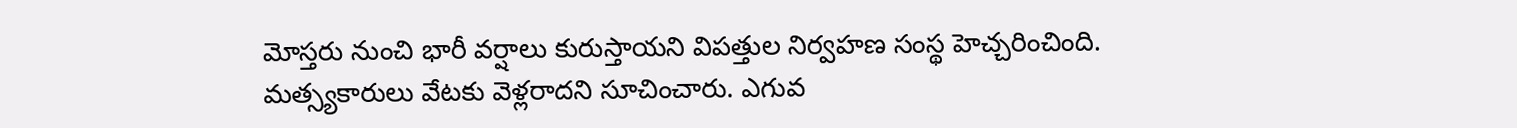మోస్తరు నుంచి భారీ వర్షాలు కురుస్తాయని విపత్తుల నిర్వహణ సంస్థ హెచ్చరించింది. మత్స్యకారులు వేటకు వెళ్లరాదని సూచించారు. ఎగువ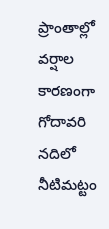ప్రాంతాల్లో వర్షాల కారణంగా గోదావరి నదిలో నీటిమట్టం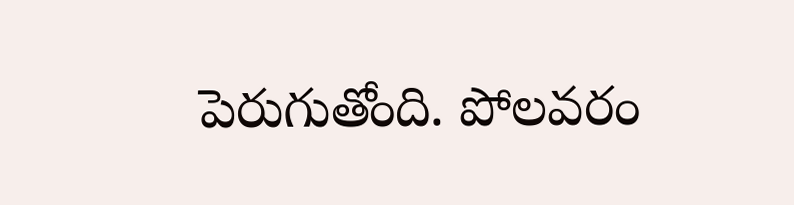పెరుగుతోంది. పోలవరం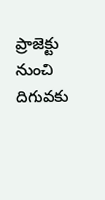ప్రాజెక్టు నుంచి దిగువకు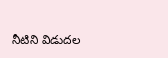నీటిని విడుదల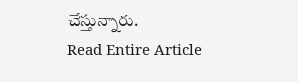చేస్తున్నారు.
Read Entire Article